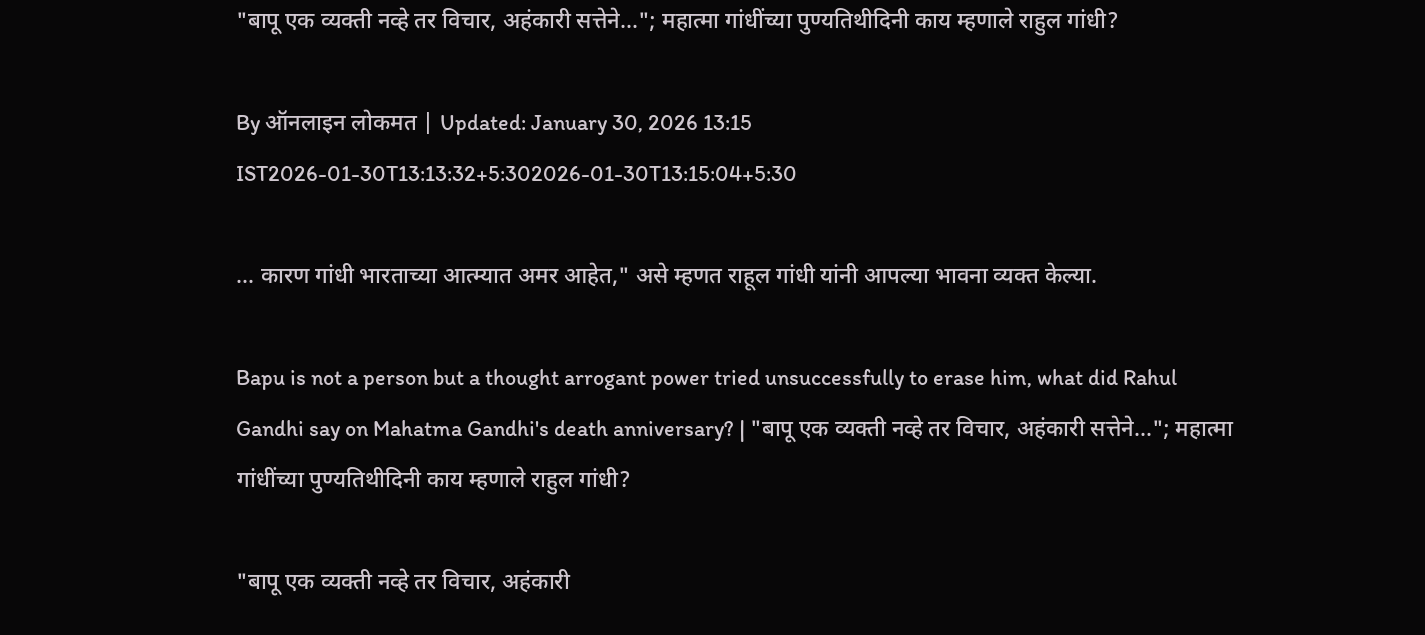"बापू एक व्यक्ती नव्हे तर विचार, अहंकारी सत्तेने..."; महात्मा गांधींच्या पुण्यतिथीदिनी काय म्हणाले राहुल गांधी?

By ऑनलाइन लोकमत | Updated: January 30, 2026 13:15 IST2026-01-30T13:13:32+5:302026-01-30T13:15:04+5:30

... कारण गांधी भारताच्या आत्म्यात अमर आहेत," असे म्हणत राहूल गांधी यांनी आपल्या भावना व्यक्त केल्या.

Bapu is not a person but a thought arrogant power tried unsuccessfully to erase him, what did Rahul Gandhi say on Mahatma Gandhi's death anniversary? | "बापू एक व्यक्ती नव्हे तर विचार, अहंकारी सत्तेने..."; महात्मा गांधींच्या पुण्यतिथीदिनी काय म्हणाले राहुल गांधी?

"बापू एक व्यक्ती नव्हे तर विचार, अहंकारी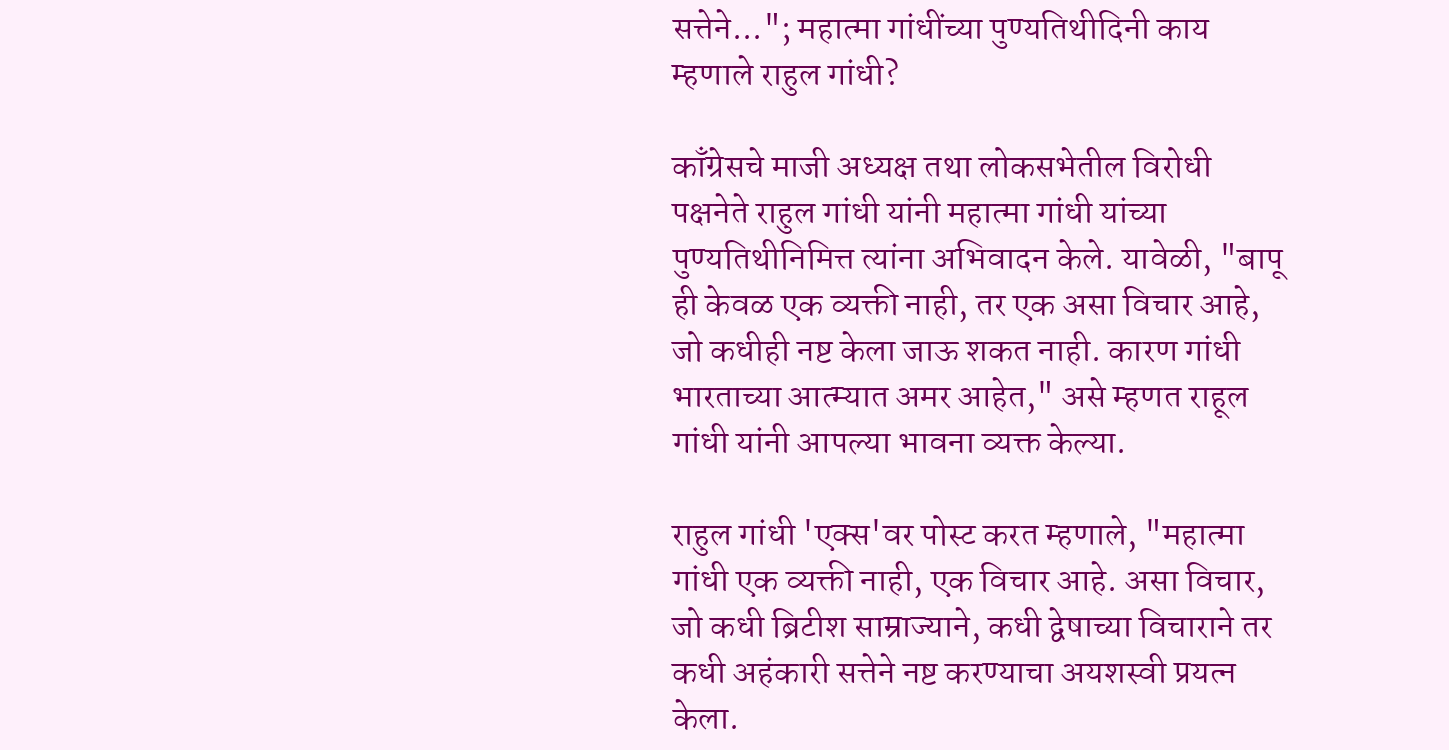सत्तेने..."; महात्मा गांधींच्या पुण्यतिथीदिनी काय म्हणाले राहुल गांधी?

काँग्रेसचे माजी अध्यक्ष तथा लोकसभेतील विरोधी पक्षनेते राहुल गांधी यांनी महात्मा गांधी यांच्या पुण्यतिथीनिमित्त त्यांना अभिवादन केले. यावेळी, "बापू ही केवळ एक व्यक्ती नाही, तर एक असा विचार आहे, जो कधीही नष्ट केला जाऊ शकत नाही. कारण गांधी भारताच्या आत्म्यात अमर आहेत," असे म्हणत राहूल गांधी यांनी आपल्या भावना व्यक्त केल्या.

राहुल गांधी 'एक्स'वर पोस्ट करत म्हणाले, "महात्मा गांधी एक व्यक्ती नाही, एक विचार आहे. असा विचार, जो कधी ब्रिटीश साम्राज्याने, कधी द्वेषाच्या विचाराने तर कधी अहंकारी सत्तेने नष्ट करण्याचा अयशस्वी प्रयत्न केला.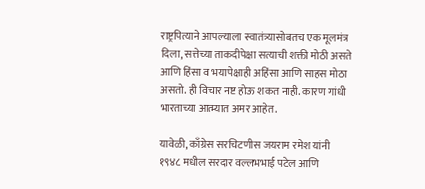राष्ट्रपित्याने आपल्याला स्वातंत्र्यासोबतच एक मूलमंत्र दिला, सत्तेच्या ताकदीपेक्षा सत्याची शक्ती मोठी असते आणि हिंसा व भयापेक्षाही अहिंसा आणि साहस मोठा असतो. ही विचार नष्ट होऊ शकत नाही. कारण गांधी भारताच्या आत्म्यात अमर आहेत.

यावेळी, काँग्रेस सरचिटणीस जयराम रमेश यांनी १९४८ मधील सरदार वल्लभभाई पटेल आणि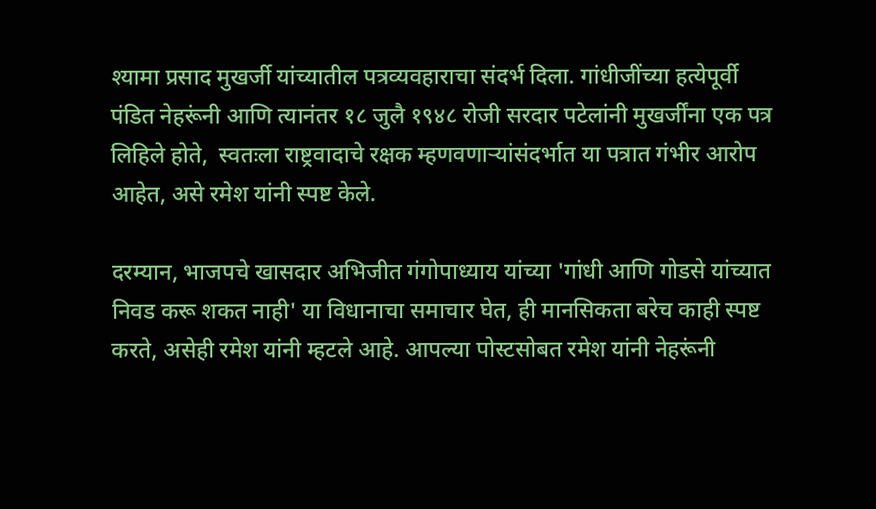श्यामा प्रसाद मुखर्जी यांच्यातील पत्रव्यवहाराचा संदर्भ दिला. गांधीजींच्या हत्येपूर्वी पंडित नेहरूंनी आणि त्यानंतर १८ जुलै १९४८ रोजी सरदार पटेलांनी मुखर्जींना एक पत्र लिहिले होते,  स्वतःला राष्ट्रवादाचे रक्षक म्हणवणाऱ्यांसंदर्भात या पत्रात गंभीर आरोप आहेत, असे रमेश यांनी स्पष्ट केले.

दरम्यान, भाजपचे खासदार अभिजीत गंगोपाध्याय यांच्या 'गांधी आणि गोडसे यांच्यात निवड करू शकत नाही' या विधानाचा समाचार घेत, ही मानसिकता बरेच काही स्पष्ट करते, असेही रमेश यांनी म्हटले आहे. आपल्या पोस्टसोबत रमेश यांनी नेहरूंनी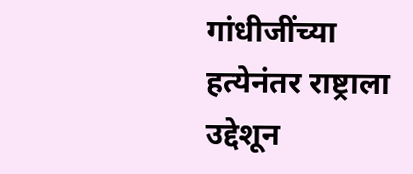गांधीजींच्या हत्येनंतर राष्ट्राला उद्देशून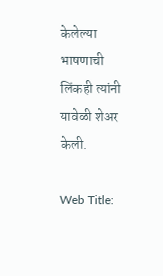केलेल्या भाषणाची लिंकही त्यांनी यावेळी शेअर केली.

Web Title: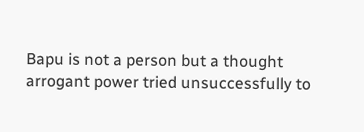Bapu is not a person but a thought arrogant power tried unsuccessfully to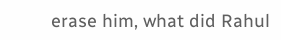erase him, what did Rahul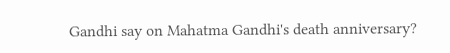Gandhi say on Mahatma Gandhi's death anniversary?